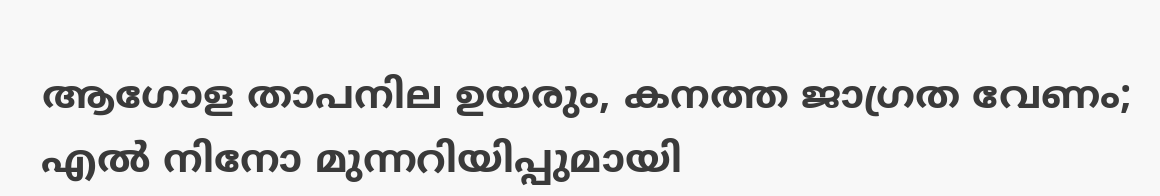ആഗോള താപനില ഉയരും, കനത്ത ജാഗ്രത വേണം; എൽ നിനോ മുന്നറിയിപ്പുമായി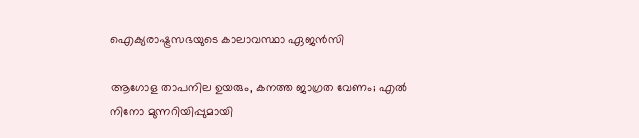ഐക്യരാഷ്ട്രസഭയുടെ കാലാവസ്ഥാ ഏജൻസി

ആഗോള താപനില ഉയരും, കനത്ത ജാഗ്രത വേണം; എൽ നിനോ മുന്നറിയിപ്പുമായി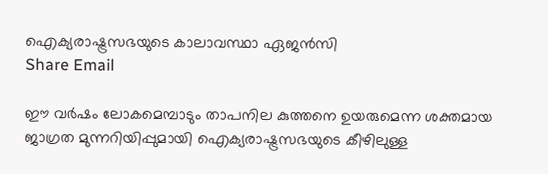ഐക്യരാഷ്ട്രസഭയുടെ കാലാവസ്ഥാ ഏജൻസി
Share Email

ഈ വർഷം ലോകമെമ്പാടും താപനില കുത്തനെ ഉയരുമെന്ന ശക്തമായ ജാഗ്രത മുന്നറിയിപ്പുമായി ഐക്യരാഷ്ട്രസഭയുടെ കീഴിലുള്ള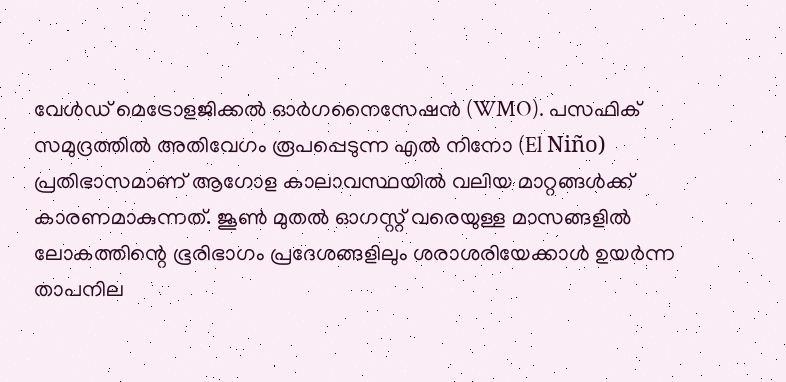വേൾഡ് മെട്രോളജിക്കൽ ഓർഗനൈസേഷൻ (WMO). പസഫിക് സമുദ്രത്തിൽ അതിവേഗം രൂപപ്പെടുന്ന എൽ നിനോ (El Niño) പ്രതിഭാസമാണ് ആഗോള കാലാവസ്ഥയിൽ വലിയ മാറ്റങ്ങൾക്ക് കാരണമാകുന്നത്. ജൂൺ മുതൽ ഓഗസ്റ്റ് വരെയുള്ള മാസങ്ങളിൽ ലോകത്തിന്റെ ഭൂരിഭാഗം പ്രദേശങ്ങളിലും ശരാശരിയേക്കാൾ ഉയർന്ന താപനില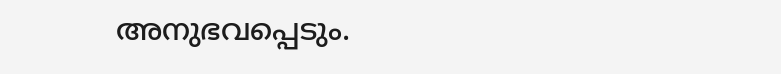അനുഭവപ്പെടും.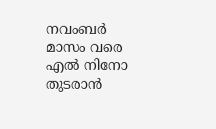നവംബർ മാസം വരെ എൽ നിനോ തുടരാൻ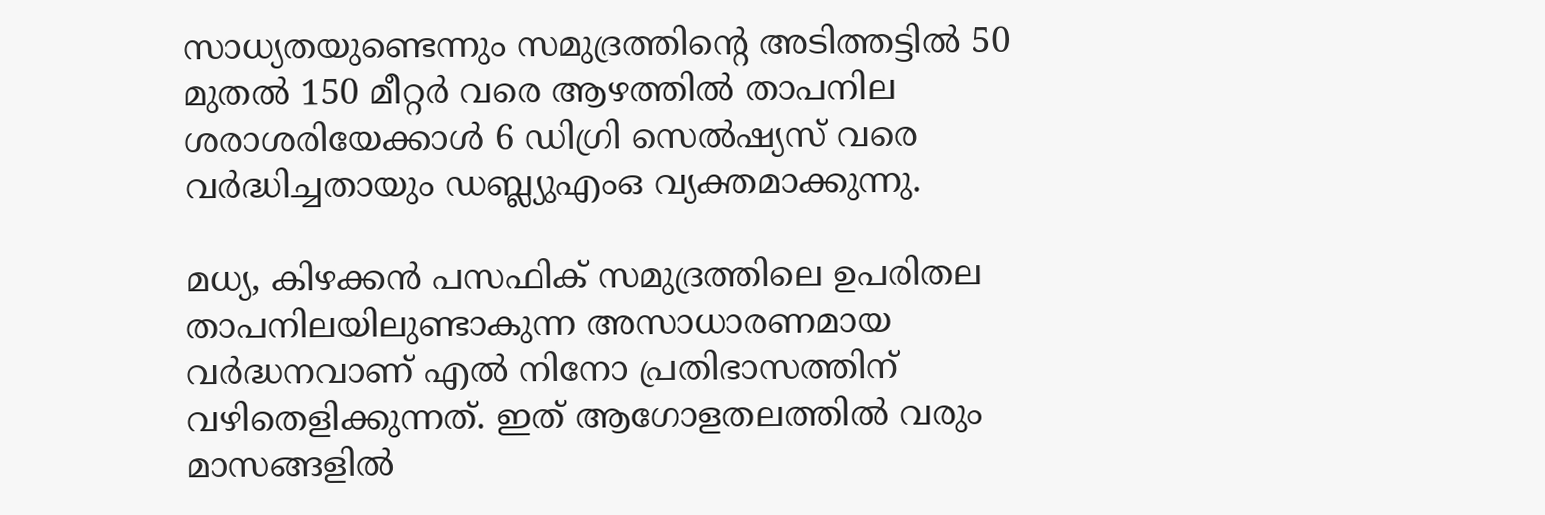സാധ്യതയുണ്ടെന്നും സമുദ്രത്തിന്റെ അടിത്തട്ടിൽ 50 മുതൽ 150 മീറ്റർ വരെ ആഴത്തിൽ താപനില ശരാശരിയേക്കാൾ 6 ഡിഗ്രി സെൽഷ്യസ് വരെ വർദ്ധിച്ചതായും ഡബ്ല്യുഎംഒ വ്യക്തമാക്കുന്നു.

മധ്യ, കിഴക്കൻ പസഫിക് സമുദ്രത്തിലെ ഉപരിതല താപനിലയിലുണ്ടാകുന്ന അസാധാരണമായ വർദ്ധനവാണ് എൽ നിനോ പ്രതിഭാസത്തിന് വഴിതെളിക്കുന്നത്. ഇത് ആഗോളതലത്തിൽ വരും മാസങ്ങളിൽ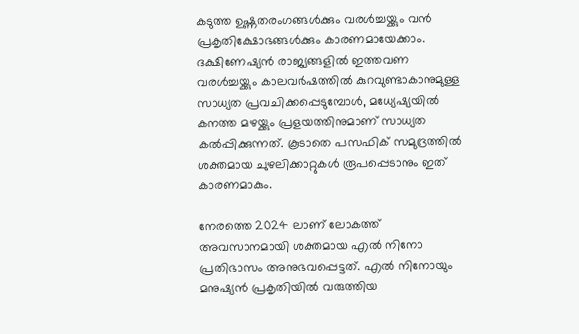കടുത്ത ഉഷ്ണതരംഗങ്ങൾക്കും വരൾച്ചയ്ക്കും വൻ പ്രകൃതിക്ഷോഭങ്ങൾക്കും കാരണമായേക്കാം. ദക്ഷിണേഷ്യൻ രാജ്യങ്ങളിൽ ഇത്തവണ വരൾച്ചയ്ക്കും കാലവർഷത്തിൽ കുറവുണ്ടാകാനുമുള്ള സാധ്യത പ്രവചിക്കപ്പെടുമ്പോൾ, മധ്യേഷ്യയിൽ കനത്ത മഴയ്ക്കും പ്രളയത്തിനുമാണ് സാധ്യത കൽപ്പിക്കുന്നത്. കൂടാതെ പസഫിക് സമുദ്രത്തിൽ ശക്തമായ ചുഴലിക്കാറ്റുകൾ രൂപപ്പെടാനും ഇത് കാരണമാകും.

നേരത്തെ 2024 ലാണ് ലോകത്ത് അവസാനമായി ശക്തമായ എൽ നിനോ പ്രതിഭാസം അനുഭവപ്പെട്ടത്. എൽ നിനോയും മനുഷ്യൻ പ്രകൃതിയിൽ വരുത്തിയ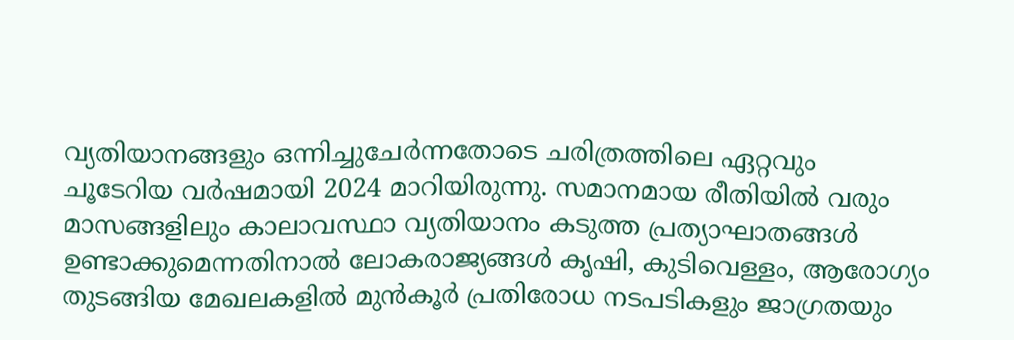വ്യതിയാനങ്ങളും ഒന്നിച്ചുചേർന്നതോടെ ചരിത്രത്തിലെ ഏറ്റവും ചൂടേറിയ വർഷമായി 2024 മാറിയിരുന്നു. സമാനമായ രീതിയിൽ വരും മാസങ്ങളിലും കാലാവസ്ഥാ വ്യതിയാനം കടുത്ത പ്രത്യാഘാതങ്ങൾ ഉണ്ടാക്കുമെന്നതിനാൽ ലോകരാജ്യങ്ങൾ കൃഷി, കുടിവെള്ളം, ആരോഗ്യം തുടങ്ങിയ മേഖലകളിൽ മുൻകൂർ പ്രതിരോധ നടപടികളും ജാഗ്രതയും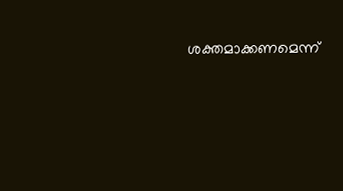ശക്തമാക്കണമെന്ന്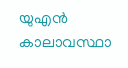യുഎൻ കാലാവസ്ഥാ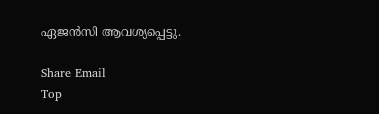ഏജൻസി ആവശ്യപ്പെട്ടു.

Share Email
Top